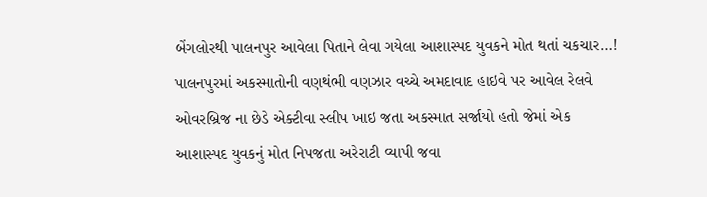બેંગલોરથી પાલનપુર આવેલા પિતાને લેવા ગયેલા આશાસ્પદ યુવકને મોત થતાં ચકચાર…!
પાલનપુરમાં અકસ્માતોની વણથંભી વણઝાર વચ્ચે અમદાવાદ હાઇવે પર આવેલ રેલવે ઓવરબ્રિજ ના છેડે એક્ટીવા સ્લીપ ખાઇ જતા અકસ્માત સર્જાયો હતો જેમાં એક આશાસ્પદ યુવકનું મોત નિપજતા અરેરાટી વ્યાપી જવા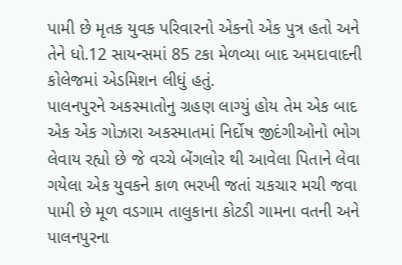પામી છે મૃતક યુવક પરિવારનો એકનો એક પુત્ર હતો અને તેને ધો.12 સાયન્સમાં 85 ટકા મેળવ્યા બાદ અમદાવાદની કોલેજમાં એડમિશન લીધું હતું.
પાલનપુરને અકસ્માતોનુ ગ્રહણ લાગ્યું હોય તેમ એક બાદ એક એક ગોઝારા અકસ્માતમાં નિર્દોષ જીદંગીઓનો ભોગ લેવાય રહ્યો છે જે વચ્ચે બેંગલોર થી આવેલા પિતાને લેવા ગયેલા એક યુવકને કાળ ભરખી જતાં ચકચાર મચી જવા પામી છે મૂળ વડગામ તાલુકાના કોટડી ગામના વતની અને પાલનપુરના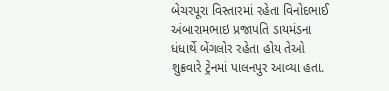બેચરપૂરા વિસ્તારમાં રહેતા વિનોદભાઈ અંબારામભાઇ પ્રજાપતિ ડાયમંડના ધંધાર્થે બેંગલોર રહેતા હોય તેઓ શુક્રવારે ટ્રેનમાં પાલનપુર આવ્યા હતા.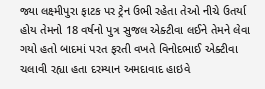જ્યા લક્ષ્મીપુરા ફાટક પર ટ્રેન ઉભી રહેતા તેઓ નીચે ઉતર્યા હોય તેમનો 18 વર્ષનો પુત્ર સુજલ એક્ટીવા લઈને તેમને લેવા ગયો હતો બાદમાં પરત ફરતી વખતે વિનોદભાઈ એક્ટીવા ચલાવી રહ્યા હતા દરમ્યાન અમદાવાદ હાઇવે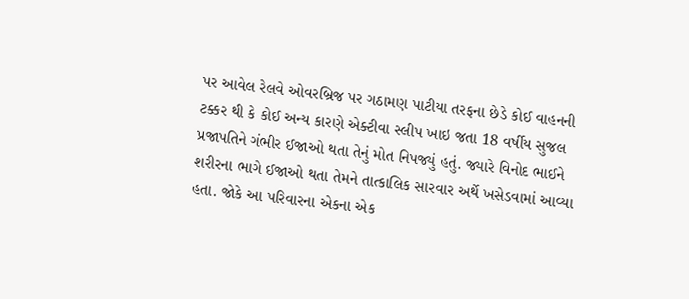પર આવેલ રેલવે ઓવરબ્રિજ પર ગઠામણ પાટીયા તરફના છેડે કોઈ વાહનની ટક્કર થી કે કોઈ અન્ય કારણે એક્ટીવા સ્લીપ ખાઇ જતા 18 વર્ષીય સુજલ પ્રજાપતિને ગંભીર ઈજાઓ થતા તેનું મોત નિપજ્યું હતું. જ્યારે વિનોદ ભાઈને શરીરના ભાગે ઈજાઓ થતા તેમને તાત્કાલિક સારવાર અર્થે ખસેડવામાં આવ્યા હતા. જોકે આ પરિવારના એકના એક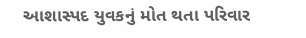આશાસ્પદ યુવકનું મોત થતા પરિવાર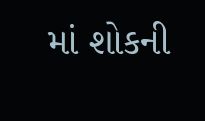માં શોકની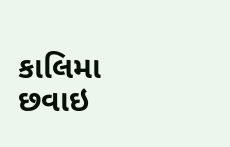કાલિમા છવાઇ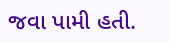જવા પામી હતી.